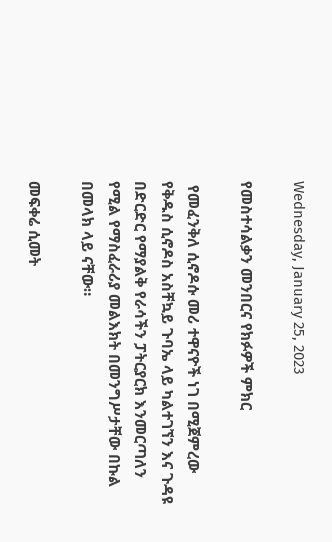Wednesday, January 25, 2023

የመስተሳልቃን መንበርና የክፉዎች ምክር

 የመፈንቅለ ሲኖዶሱ መሪ ተዋናዮች ነገ በሚጀምረው የቅዱስ ሲኖዶስ አስቸኳይ ጉባኤ ላይ ካልተገኘን እና ጉዳዩ በድርድር የማያልቅ የራሳችን ፓትርያርክ እንመርጣለን የሚል የማስፈራሪያ መልእክት በመንግሥታቸው በኩል በመላክ ላይ ናቸው።

መፍቀሬ ሲመት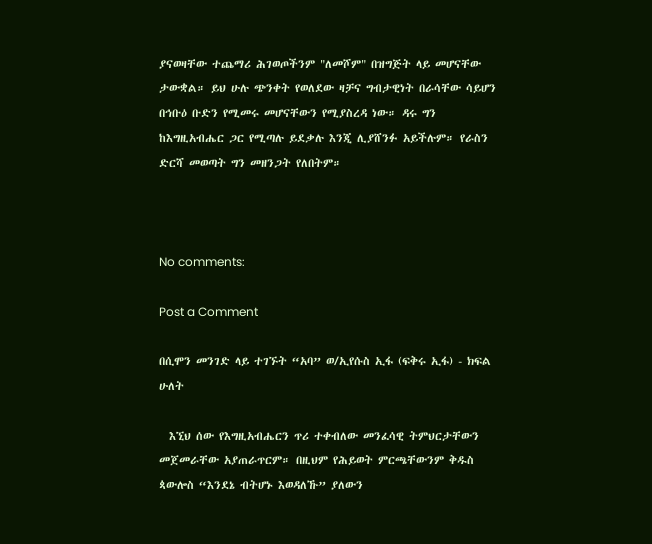ያናወዛቸው ተጨማሪ ሕገወጦችንም "ለመሾም" በዝግጅት ላይ መሆናቸው ታውቋል። ይህ ሁሉ ጭንቀት የወለደው ዛቻና ግብታዊነት በራሳቸው ሳይሆን በኅቡዕ ቡድን የሚመሩ መሆናቸውን የሚያስረዳ ነው። ዳሩ ግን ከእግዚአብሔር ጋር የሚጣሉ ይደቃሉ እንጂ ሊያሸንፉ አይችሉም። የራስን ድርሻ መወጣት ግን መዘንጋት የለበትም።



No comments:

Post a Comment

በሲሞን መንገድ ላይ ተገኙት “አባ” ወ/ኢየሱስ ኢፋ (ፍቅሩ ኢፋ) - ክፍል ሁለት

  እኚህ ሰው የእግዚአብሔርን ጥሪ ተቀብለው መንፈሳዊ ትምህርታቸውን መጀመራቸው አያጠራጥርም። በዚህም የሕይወት ምርጫቸውንም ቅዱስ ጳውሎስ “እንደኔ ብትሆኑ እወዳለኹ” ያለውን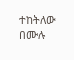ተከትለው በሙሉ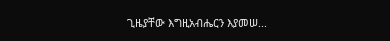ጊዜያቸው እግዚአብሔርን እያመሠ...